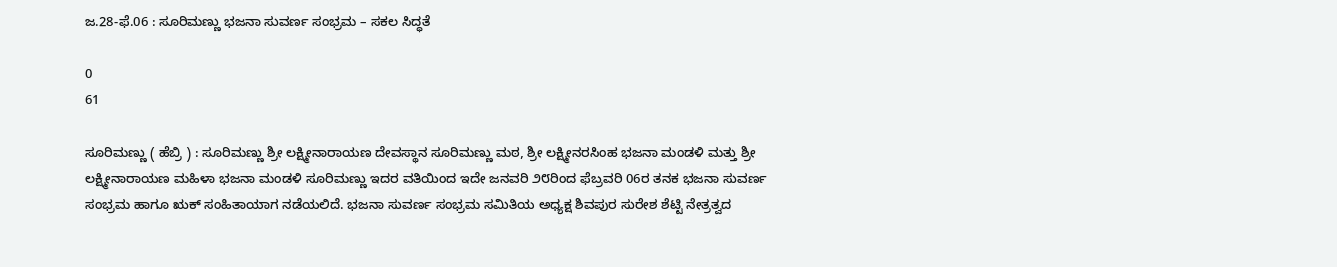ಜ.28-ಫೆ.06 : ಸೂರಿಮಣ್ಣು ಭಜನಾ ಸುವರ್ಣ ಸಂಭ್ರಮ – ಸಕಲ ಸಿದ್ಧತೆ

0
61

ಸೂರಿಮಣ್ಣು ( ಹೆಬ್ರಿ ) : ಸೂರಿಮಣ್ಣು ಶ್ರೀ ಲಕ್ಷ್ಮೀನಾರಾಯಣ ದೇವಸ್ಥಾನ ಸೂರಿಮಣ್ಣು ಮಠ, ಶ್ರೀ ಲಕ್ಷ್ಮೀನರಸಿಂಹ ಭಜನಾ ಮಂಡಳಿ ಮತ್ತು ಶ್ರೀ ಲಕ್ಷ್ಮೀನಾರಾಯಣ ಮಹಿಳಾ ಭಜನಾ ಮಂಡಳಿ ಸೂರಿಮಣ್ಣು ಇದರ ವತಿಯಿಂದ ಇದೇ ಜನವರಿ ೨೮ರಿಂದ ಫೆಬ್ರವರಿ 06ರ ತನಕ ಭಜನಾ ಸುವರ್ಣ ಸಂಭ್ರಮ ಹಾಗೂ ಋಕ್‌ ಸಂಹಿತಾಯಾಗ ನಡೆಯಲಿದೆ. ಭಜನಾ ಸುವರ್ಣ ಸಂಭ್ರಮ ಸಮಿತಿಯ ಅಧ್ಯಕ್ಷ ಶಿವಪುರ ಸುರೇಶ ಶೆಟ್ಟಿ ನೇತ್ರತ್ವದ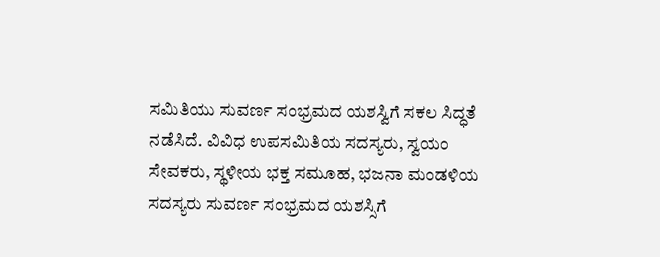ಸಮಿತಿಯು ಸುವರ್ಣ ಸಂಭ್ರಮದ ಯಶಸ್ವಿಗೆ ಸಕಲ ಸಿದ್ಧತೆ ನಡೆಸಿದೆ. ವಿವಿಧ ಉಪಸಮಿತಿಯ ಸದಸ್ಯರು, ಸ್ವಯಂ ಸೇವಕರು, ಸ್ಥಳೀಯ ಭಕ್ತ ಸಮೂಹ, ಭಜನಾ ಮಂಡಳಿಯ ಸದಸ್ಯರು ಸುವರ್ಣ ಸಂಭ್ರಮದ ಯಶಸ್ಸಿಗೆ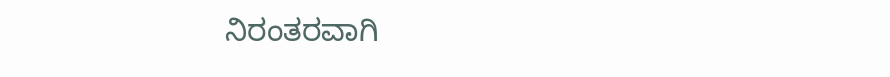ನಿರಂತರವಾಗಿ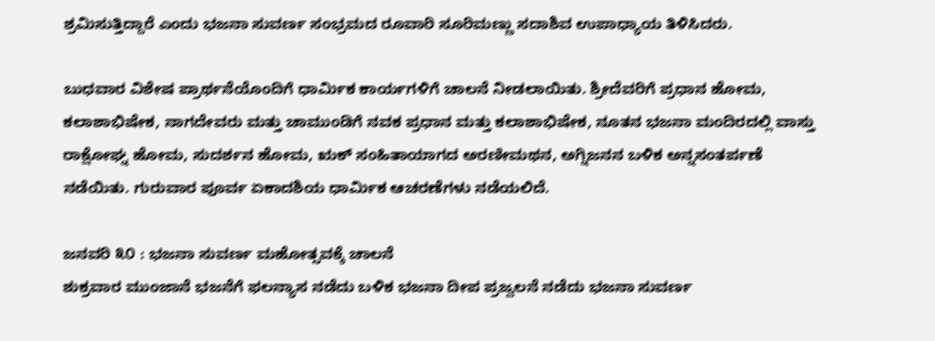ಶ್ರಮಿಸುತ್ತಿದ್ದಾರೆ ಎಂದು ಭಜನಾ ಸುವರ್ಣ ಸಂಭ್ರಮದ ರೂವಾರಿ ಸೂರಿಮಣ್ಣು ಸದಾಶಿವ ಉಪಾಧ್ಯಾಯ ತಿಳಿಸಿದರು.

ಬುಧವಾರ ವಿಶೇಷ ಪ್ರಾರ್ಥನೆಯೊಂದಿಗೆ ಧಾರ್ಮಿಕ ಕಾರ್ಯಗಳಿಗೆ ಚಾಲನೆ ನೀಡಲಾಯಿತು. ಶ್ರೀದೆವರಿಗೆ ಪ್ರಧಾನ ಹೋಮ, ಕಲಾಶಾಭಿಷೇಕ, ನಾಗದೇವರು ಮತ್ತು ಚಾಮುಂಡಿಗೆ ನವಕ ಪ್ರಧಾನ ಮತ್ತು ಕಲಾಶಾಭಿಷೇಕ, ನೂತನ ಭಜನಾ ಮಂದಿರದಲ್ಲಿ ವಾಸ್ತು ರಾಕ್ಷೋಘ್ನ ಹೋಮ, ಸುದರ್ಶನ ಹೋಮ, ಋಕ್‌ ಸಂಹಿತಾಯಾಗದ ಅರಣೀಮಥನ, ಅಗ್ನಿಜನನ ಬಳಿಕ ಅನ್ನಸಂತರ್ಪಣೆ ನಡೆಯಿತು. ಗುರುವಾರ ಪೂರ್ವ ಏಕಾದಶಿಯ ಧಾರ್ಮಿಕ ಆಚರಣೆಗಳು ನಡೆಯಲಿದೆ.

ಜನವರಿ ೩೦ : ಭಜನಾ ಸುವರ್ಣ ಮಹೋತ್ಸವಕ್ಕೆ ಚಾಲನೆ
ಶುಕ್ರವಾರ ಮುಂಜಾನೆ ಭಜನೆಗೆ ಫಲನ್ಯಾಸ ನಡೆದು ಬಳಿಕ ಭಜನಾ ದೀಪ ಪ್ರಜ್ವಲನೆ ನಡೆದು ಭಜನಾ ಸುವರ್ಣ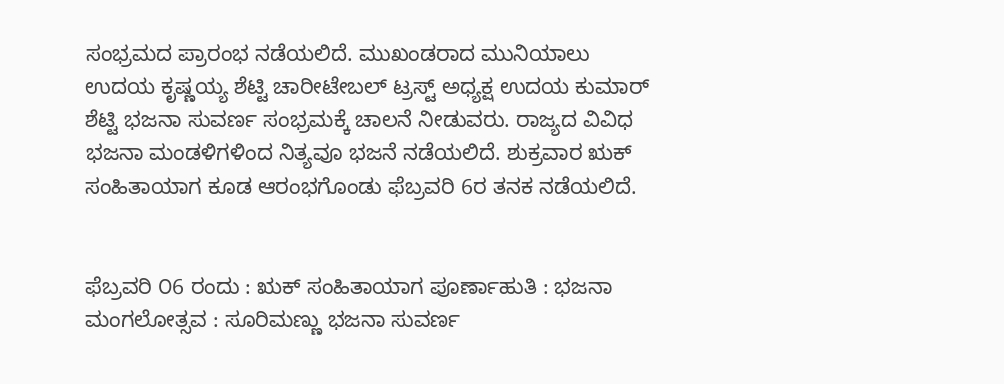ಸಂಭ್ರಮದ ಪ್ರಾರಂಭ ನಡೆಯಲಿದೆ. ಮುಖಂಡರಾದ ಮುನಿಯಾಲು ಉದಯ ಕೃಷ್ಣಯ್ಯ ಶೆಟ್ಟಿ ಚಾರೀಟೇಬಲ್‌ ಟ್ರಸ್ಟ್‌ ಅಧ್ಯಕ್ಷ ಉದಯ ಕುಮಾರ್‌ ಶೆಟ್ಟಿ ಭಜನಾ ಸುವರ್ಣ ಸಂಭ್ರಮಕ್ಕೆ ಚಾಲನೆ ನೀಡುವರು. ರಾಜ್ಯದ ವಿವಿಧ ಭಜನಾ ಮಂಡಳಿಗಳಿಂದ ನಿತ್ಯವೂ ಭಜನೆ ನಡೆಯಲಿದೆ. ಶುಕ್ರವಾರ ಋಕ್‌ ಸಂಹಿತಾಯಾಗ ಕೂಡ ಆರಂಭಗೊಂಡು ಫೆಬ್ರವರಿ 6ರ ತನಕ ನಡೆಯಲಿದೆ.


ಫೆಬ್ರವರಿ ೦6 ರಂದು : ಋಕ್‌ ಸಂಹಿತಾಯಾಗ ಪೂರ್ಣಾಹುತಿ : ಭಜನಾ ಮಂಗಲೋತ್ಸವ : ಸೂರಿಮಣ್ಣು ಭಜನಾ ಸುವರ್ಣ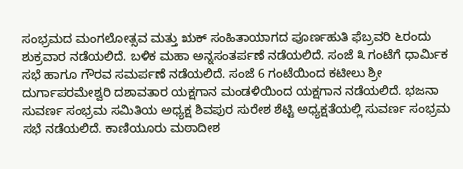ಸಂಭ್ರಮದ ಮಂಗಲೋತ್ಸವ ಮತ್ತು ಋಕ್‌ ಸಂಹಿತಾಯಾಗದ ಪೂರ್ಣಹುತಿ ಫೆಬ್ರವರಿ ೬ರಂದು ಶುಕ್ರವಾರ ನಡೆಯಲಿದೆ. ಬಳಿಕ ಮಹಾ ಅನ್ನಸಂತರ್ಪಣೆ ನಡೆಯಲಿದೆ. ಸಂಜೆ ೩ ಗಂಟೆಗೆ ಧಾರ್ಮಿಕ ಸಭೆ ಹಾಗೂ ಗೌರವ ಸಮರ್ಪಣೆ ನಡೆಯಲಿದೆ. ಸಂಜೆ 6 ಗಂಟೆಯಿಂದ ಕಟೀಲು ಶ್ರೀ ದುರ್ಗಾಪರಮೇಶ್ವರಿ ದಶಾವತಾರ ಯಕ್ಷಗಾನ ಮಂಡಳಿಯಿಂದ ಯಕ್ಷಗಾನ ನಡೆಯಲಿದೆ. ಭಜನಾ ಸುವರ್ಣ ಸಂಭ್ರಮ ಸಮಿತಿಯ ಅಧ್ಯಕ್ಷ ಶಿವಪುರ ಸುರೇಶ ಶೆಟ್ಟಿ ಅಧ್ಯಕ್ಷತೆಯಲ್ಲಿ ಸುವರ್ಣ ಸಂಭ್ರಮ ಸಭೆ ನಡೆಯಲಿದೆ. ಕಾಣಿಯೂರು ಮಠಾದೀಶ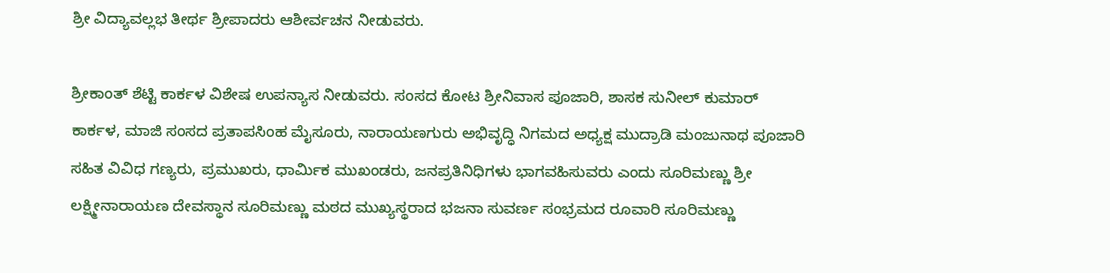ಶ್ರೀ ವಿದ್ಯಾವಲ್ಲಭ ತೀರ್ಥ ಶ್ರೀಪಾದರು ಆಶೀರ್ವಚನ ನೀಡುವರು.

ಶ್ರೀಕಾಂತ್‌ ಶೆಟ್ಟಿ ಕಾರ್ಕಳ ವಿಶೇಷ ಉಪನ್ಯಾಸ ನೀಡುವರು. ಸಂಸದ ಕೋಟ ಶ್ರೀನಿವಾಸ ಪೂಜಾರಿ, ಶಾಸಕ ಸುನೀಲ್‌ ಕುಮಾರ್‌ ಕಾರ್ಕಳ, ಮಾಜಿ ಸಂಸದ ಪ್ರತಾಪಸಿಂಹ ಮೈಸೂರು, ನಾರಾಯಣಗುರು ಅಭಿವೃದ್ಧಿ ನಿಗಮದ ಅಧ್ಯಕ್ಷ ಮುದ್ರಾಡಿ ಮಂಜುನಾಥ ಪೂಜಾರಿ ಸಹಿತ ವಿವಿಧ ಗಣ್ಯರು, ಪ್ರಮುಖರು, ಧಾರ್ಮಿಕ ಮುಖಂಡರು, ಜನಪ್ರತಿನಿಧಿಗಳು ಭಾಗವಹಿಸುವರು ಎಂದು ಸೂರಿಮಣ್ಣು ಶ್ರೀ ಲಕ್ಷ್ಮೀನಾರಾಯಣ ದೇವಸ್ಥಾನ ಸೂರಿಮಣ್ಣು ಮಠದ ಮುಖ್ಯಸ್ಥರಾದ ಭಜನಾ ಸುವರ್ಣ ಸಂಭ್ರಮದ ರೂವಾರಿ ಸೂರಿಮಣ್ಣು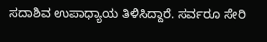ಸದಾಶಿವ ಉಪಾಧ್ಯಾಯ ತಿಳಿಸಿದ್ದಾರೆ. ಸರ್ವರೂ ಸೇರಿ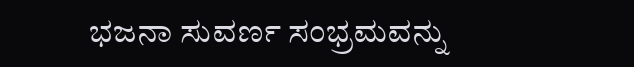ಭಜನಾ ಸುವರ್ಣ ಸಂಭ್ರಮವನ್ನು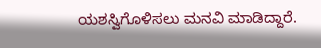ಯಶಸ್ವಿಗೊಳಿಸಲು ಮನವಿ ಮಾಡಿದ್ದಾರೆ.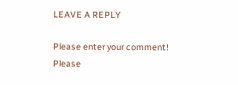LEAVE A REPLY

Please enter your comment!
Please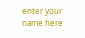enter your name here